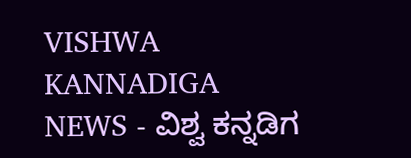VISHWA KANNADIGA NEWS - ವಿಶ್ವ ಕನ್ನಡಿಗ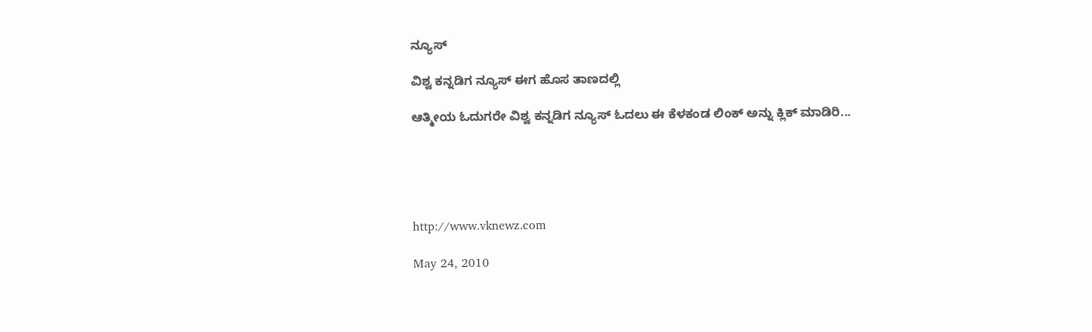ನ್ಯೂಸ್

ವಿಶ್ವ ಕನ್ನಡಿಗ ನ್ಯೂಸ್ ಈಗ ಹೊಸ ತಾಣದಲ್ಲಿ

ಆತ್ಮೀಯ ಓದುಗರೇ ವಿಶ್ವ ಕನ್ನಡಿಗ ನ್ಯೂಸ್ ಓದಲು ಈ ಕೆಳಕಂಡ ಲಿಂಕ್ ಅನ್ನು ಕ್ಲಿಕ್ ಮಾಡಿರಿ...





http://www.vknewz.com

May 24, 2010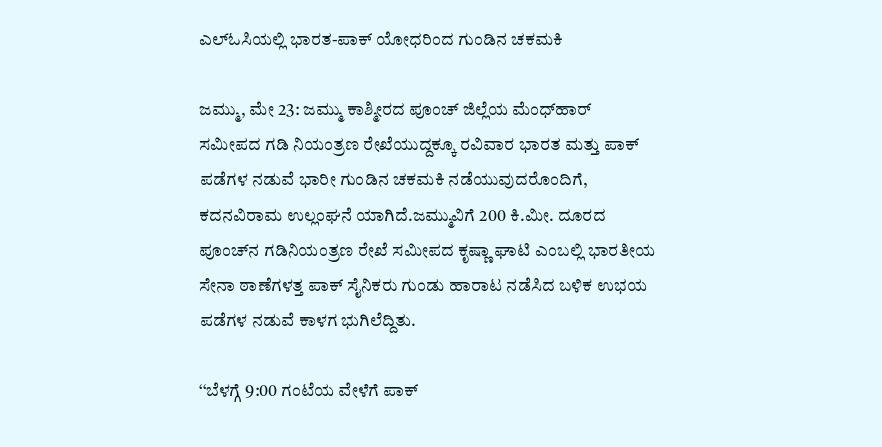ಎಲ್‌ಓಸಿಯಲ್ಲಿ ಭಾರತ-ಪಾಕ್ ಯೋಧರಿಂದ ಗುಂಡಿನ ಚಕಮಕಿ

ಜಮ್ಮು, ಮೇ 23: ಜಮ್ಮು ಕಾಶ್ಮೀರದ ಪೂಂಚ್ ಜಿಲ್ಲೆಯ ಮೆಂಧ್‌ಹಾರ್ ಸಮೀಪದ ಗಡಿ ನಿಯಂತ್ರಣ ರೇಖೆಯುದ್ದಕ್ಕೂ ರವಿವಾರ ಭಾರತ ಮತ್ತು ಪಾಕ್ ಪಡೆಗಳ ನಡುವೆ ಭಾರೀ ಗುಂಡಿನ ಚಕಮಕಿ ನಡೆಯುವುದರೊಂದಿಗೆ, ಕದನವಿರಾಮ ಉಲ್ಲಂಘನೆ ಯಾಗಿದೆ.ಜಮ್ಮುವಿಗೆ 200 ಕಿ.ಮೀ. ದೂರದ ಪೂಂಚ್‌ನ ಗಡಿನಿಯಂತ್ರಣ ರೇಖೆ ಸಮೀಪದ ಕೃಷ್ಣಾ ಘಾಟಿ ಎಂಬಲ್ಲಿ ಭಾರತೀಯ ಸೇನಾ ಠಾಣೆಗಳತ್ತ ಪಾಕ್ ಸೈನಿಕರು ಗುಂಡು ಹಾರಾಟ ನಡೆಸಿದ ಬಳಿಕ ಉಭಯ ಪಡೆಗಳ ನಡುವೆ ಕಾಳಗ ಭುಗಿಲೆದ್ದಿತು.

‘‘ಬೆಳಗ್ಗೆ 9:00 ಗಂಟೆಯ ವೇಳೆಗೆ ಪಾಕ್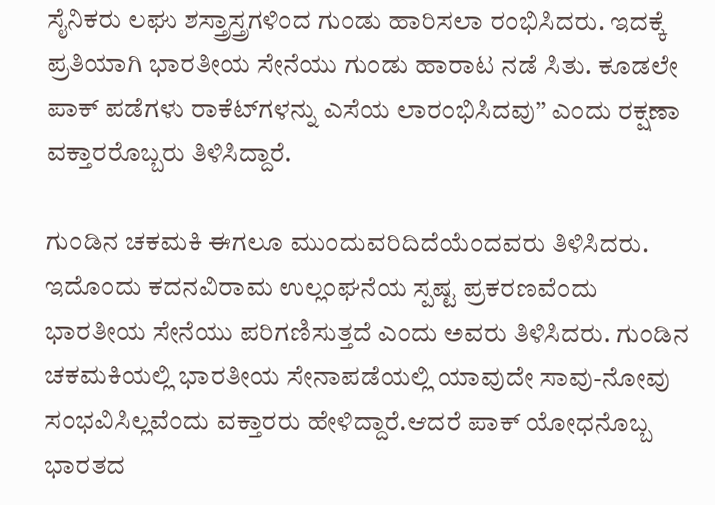ಸೈನಿಕರು ಲಘು ಶಸ್ತ್ರಾಸ್ತ್ರಗಳಿಂದ ಗುಂಡು ಹಾರಿಸಲಾ ರಂಭಿಸಿದರು. ಇದಕ್ಕೆ ಪ್ರತಿಯಾಗಿ ಭಾರತೀಯ ಸೇನೆಯು ಗುಂಡು ಹಾರಾಟ ನಡೆ ಸಿತು. ಕೂಡಲೇ ಪಾಕ್ ಪಡೆಗಳು ರಾಕೆಟ್‌ಗಳನ್ನು ಎಸೆಯ ಲಾರಂಭಿಸಿದವು’’ ಎಂದು ರಕ್ಷಣಾ ವಕ್ತಾರರೊಬ್ಬರು ತಿಳಿಸಿದ್ದಾರೆ.

ಗುಂಡಿನ ಚಕಮಕಿ ಈಗಲೂ ಮುಂದುವರಿದಿದೆಯೆಂದವರು ತಿಳಿಸಿದರು. ಇದೊಂದು ಕದನವಿರಾಮ ಉಲ್ಲಂಘನೆಯ ಸ್ಪಷ್ಟ ಪ್ರಕರಣವೆಂದು ಭಾರತೀಯ ಸೇನೆಯು ಪರಿಗಣಿಸುತ್ತದೆ ಎಂದು ಅವರು ತಿಳಿಸಿದರು. ಗುಂಡಿನ ಚಕಮಕಿಯಲ್ಲಿ ಭಾರತೀಯ ಸೇನಾಪಡೆಯಲ್ಲಿ ಯಾವುದೇ ಸಾವು-ನೋವು ಸಂಭವಿಸಿಲ್ಲವೆಂದು ವಕ್ತಾರರು ಹೇಳಿದ್ದಾರೆ.ಆದರೆ ಪಾಕ್ ಯೋಧನೊಬ್ಬ ಭಾರತದ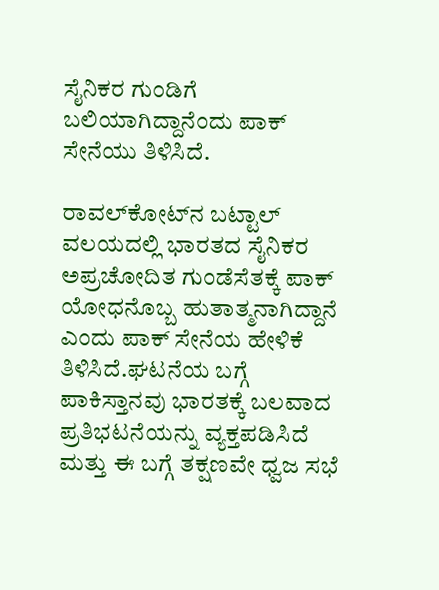ಸೈನಿಕರ ಗುಂಡಿಗೆ ಬಲಿಯಾಗಿದ್ದಾನೆಂದು ಪಾಕ್ ಸೇನೆಯು ತಿಳಿಸಿದೆ.

ರಾವಲ್‌ಕೋಟ್‌ನ ಬಟ್ಟಾಲ್ ವಲಯದಲ್ಲಿ ಭಾರತದ ಸೈನಿಕರ ಅಪ್ರಚೋದಿತ ಗುಂಡೆಸೆತಕ್ಕೆ ಪಾಕ್ ಯೋಧನೊಬ್ಬ ಹುತಾತ್ಮನಾಗಿದ್ದಾನೆ ಎಂದು ಪಾಕ್ ಸೇನೆಯ ಹೇಳಿಕೆ ತಿಳಿಸಿದೆ.ಘಟನೆಯ ಬಗ್ಗೆ ಪಾಕಿಸ್ತಾನವು ಭಾರತಕ್ಕೆ ಬಲವಾದ ಪ್ರತಿಭಟನೆಯನ್ನು ವ್ಯಕ್ತಪಡಿಸಿದೆ ಮತ್ತು ಈ ಬಗ್ಗೆ ತಕ್ಷಣವೇ ಧ್ವಜ ಸಭೆ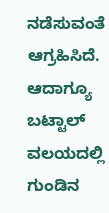ನಡೆಸುವಂತೆ ಆಗ್ರಹಿಸಿದೆ. ಆದಾಗ್ಯೂ ಬಟ್ಟಾಲ್ ವಲಯದಲ್ಲಿ ಗುಂಡಿನ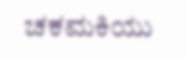ಚಕಮಕಿಯು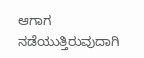ಆಗಾಗ ನಡೆಯುತ್ತಿರುವುದಾಗಿ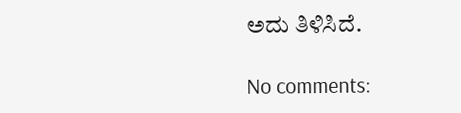ಅದು ತಿಳಿಸಿದೆ.

No comments: